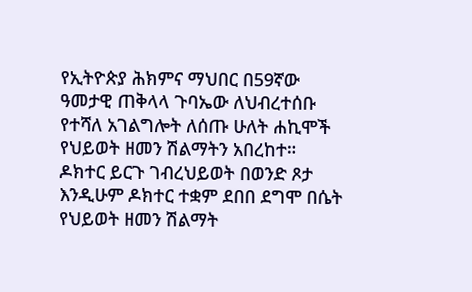የኢትዮጵያ ሕክምና ማህበር በ59ኛው ዓመታዊ ጠቅላላ ጉባኤው ለህብረተሰቡ የተሻለ አገልግሎት ለሰጡ ሁለት ሐኪሞች የህይወት ዘመን ሽልማትን አበረከተ።
ዶክተር ይርጉ ገብረህይወት በወንድ ጾታ እንዲሁም ዶክተር ተቋም ደበበ ደግሞ በሴት የህይወት ዘመን ሽልማት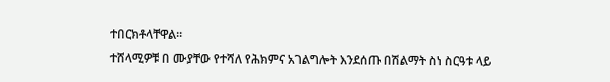ተበርክቶላቸዋል።
ተሸላሚዎቹ በ ሙያቸው የተሻለ የሕክምና አገልግሎት እንደሰጡ በሽልማት ስነ ስርዓቱ ላይ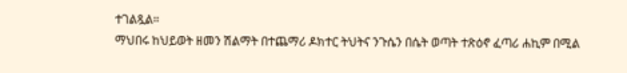ተገልጿል።
ማህበሩ ከህይወት ዘመን ሽልማት በተጨማሪ ዶክተር ትህትና ንጉሴን በሴት ወጣት ተጽዕኖ ፈጣሪ ሐኪም በሚል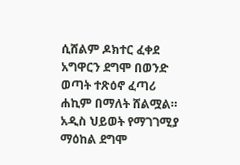ሲሸልም ዶክተር ፈቀደ አግዋርን ደግሞ በወንድ ወጣት ተጽዕኖ ፈጣሪ ሐኪም በማለት ሸልሟል።
አዲስ ህይወት የማገገሚያ ማዕከል ደግሞ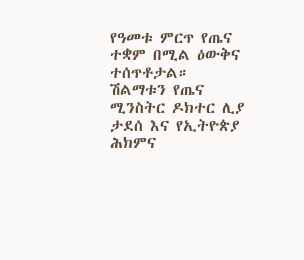የዓመቱ ምርጥ የጤና ተቋም በሚል ዕውቅና ተሰጥቶታል።
ሽልማቱን የጤና ሚንስትር ዶክተር ሊያ ታደሰ እና የኢትዮጵያ ሕክምና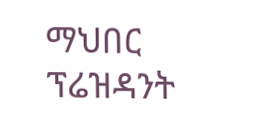ማህበር ፕሬዝዳንት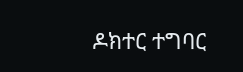ዶክተር ተግባር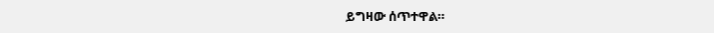ይግዛው ሰጥተዋል።